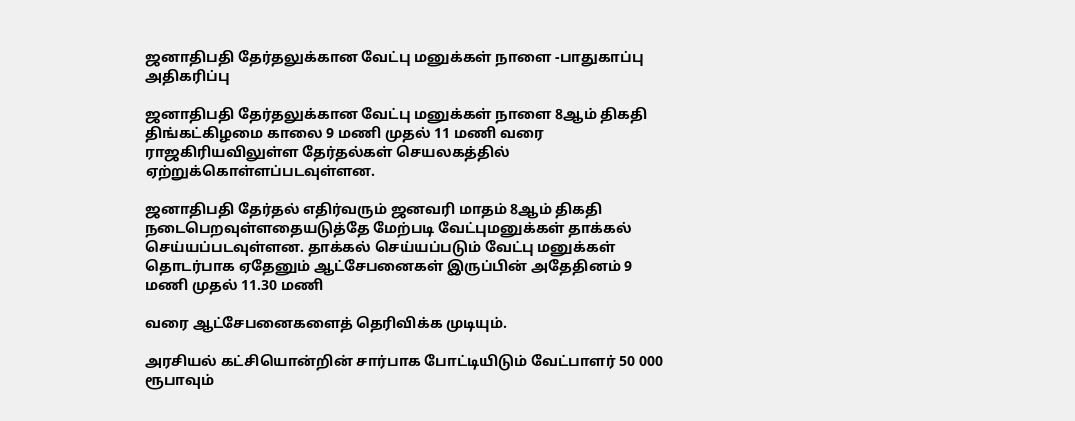ஜனாதிபதி தேர்தலுக்கான வேட்பு மனுக்கள் நாளை -பாதுகாப்பு அதிகரிப்பு

ஜனாதிபதி தேர்தலுக்கான வேட்பு மனுக்கள் நாளை 8ஆம் திகதி திங்கட்கிழமை காலை 9 மணி முதல் 11 மணி வரை ராஜகிரியவிலுள்ள தேர்தல்கள் செயலகத்தில் ஏற்றுக்கொள்ளப்படவுள்ளன.

ஜனாதிபதி தேர்தல் எதிர்வரும் ஜனவரி மாதம் 8ஆம் திகதி நடைபெறவுள்ளதையடுத்தே மேற்படி வேட்புமனுக்கள் தாக்கல் செய்யப்படவுள்ளன. தாக்கல் செய்யப்படும் வேட்பு மனுக்கள் தொடர்பாக ஏதேனும் ஆட்சேபனைகள் இருப்பின் அதேதினம் 9 மணி முதல் 11.30 மணி

வரை ஆட்சேபனைகளைத் தெரிவிக்க முடியும்.

அரசியல் கட்சியொன்றின் சார்பாக போட்டியிடும் வேட்பாளர் 50 000 ரூபாவும்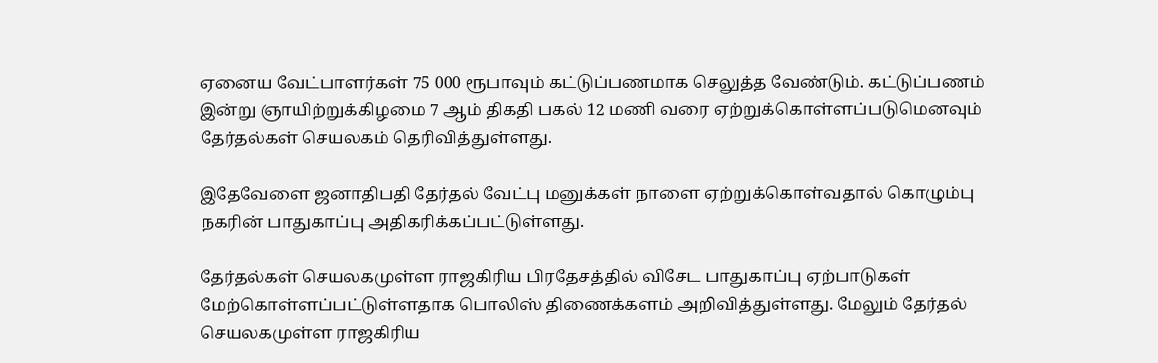ஏனைய வேட்பாளர்கள் 75 000 ரூபாவும் கட்டுப்பணமாக செலுத்த வேண்டும். கட்டுப்பணம் இன்று ஞாயிற்றுக்கிழமை 7 ஆம் திகதி பகல் 12 மணி வரை ஏற்றுக்கொள்ளப்படுமெனவும் தேர்தல்கள் செயலகம் தெரிவித்துள்ளது.

இதேவேளை ஜனாதிபதி தேர்தல் வேட்பு மனுக்கள் நாளை ஏற்றுக்கொள்வதால் கொழும்பு நகரின் பாதுகாப்பு அதிகரிக்கப்பட்டுள்ளது.

தேர்தல்கள் செயலகமுள்ள ராஜகிரிய பிரதேசத்தில் விசேட பாதுகாப்பு ஏற்பாடுகள் மேற்கொள்ளப்பட்டுள்ளதாக பொலிஸ் திணைக்களம் அறிவித்துள்ளது. மேலும் தேர்தல் செயலகமுள்ள ராஜகிரிய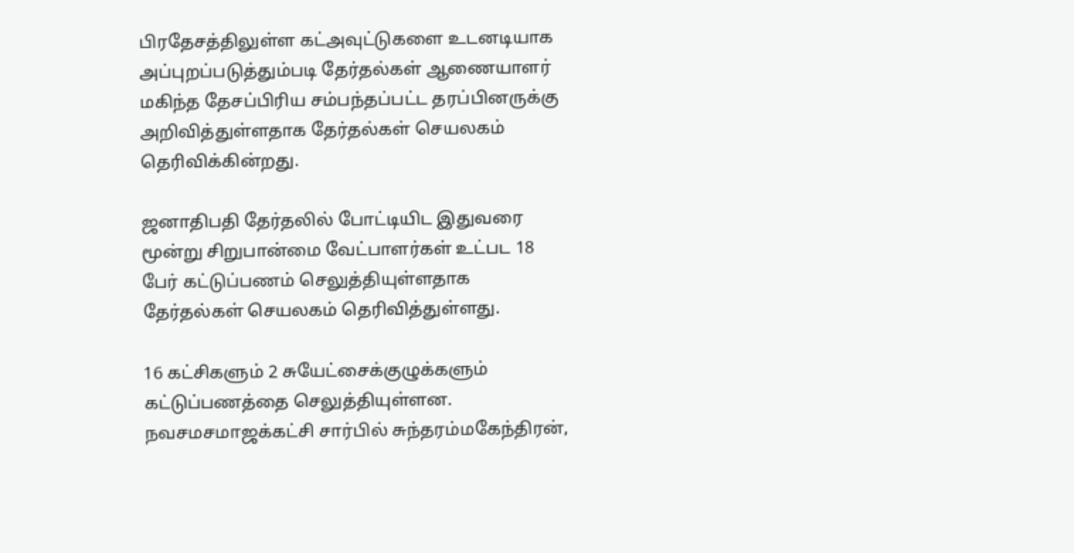பிரதேசத்திலுள்ள கட்அவுட்டுகளை உடனடியாக அப்புறப்படுத்தும்படி தேர்தல்கள் ஆணையாளர் மகிந்த தேசப்பிரிய சம்பந்தப்பட்ட தரப்பினருக்கு அறிவித்துள்ளதாக தேர்தல்கள் செயலகம் தெரிவிக்கின்றது.

ஜனாதிபதி தேர்தலில் போட்டியிட இதுவரை மூன்று சிறுபான்மை வேட்பாளர்கள் உட்பட 18 பேர் கட்டுப்பணம் செலுத்தியுள்ளதாக தேர்தல்கள் செயலகம் தெரிவித்துள்ளது.

16 கட்சிகளும் 2 சுயேட்சைக்குழுக்களும் கட்டுப்பணத்தை செலுத்தியுள்ளன. நவசமசமாஜக்கட்சி சார்பில் சுந்தரம்மகேந்திரன்,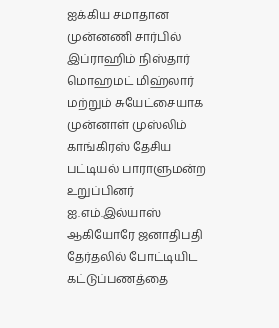ஐக்கிய சமாதான முன்னணி சார்பில் இப்ராஹிம் நிஸ்தார் மொஹமட் மிஹ்லார் மற்றும் சுயேட்சையாக முன்னாள் முஸ்லிம் காங்கிரஸ் தேசிய பட்டியல் பாராளுமன்ற உறுப்பினர் ஐ.எம்.இல்யாஸ் ஆகியோரே ஜனாதிபதி தேர்தலில் போட்டியிட கட்டுப்பணத்தை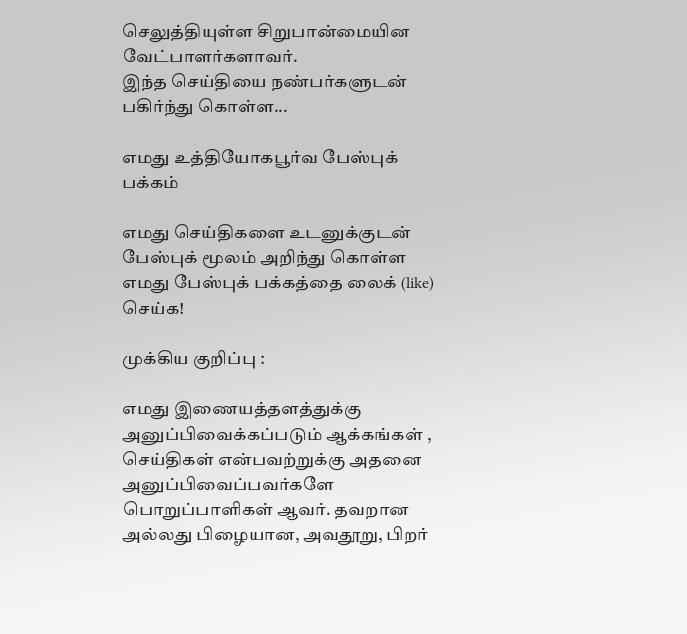செலுத்தியுள்ள சிறுபான்மையின வேட்பாளர்களாவர்.
இந்த செய்தியை நண்பர்களுடன் பகிர்ந்து கொள்ள...

எமது உத்தியோகபூர்வ பேஸ்புக் பக்கம்

எமது செய்திகளை உடனுக்குடன் பேஸ்புக் மூலம் அறிந்து கொள்ள எமது பேஸ்புக் பக்கத்தை லைக் (like) செய்க!

முக்கிய குறிப்பு :

எமது இணையத்தளத்துக்கு அனுப்பிவைக்கப்படும் ஆக்கங்கள் , செய்திகள் என்பவற்றுக்கு அதனை அனுப்பிவைப்பவர்களே பொறுப்பாளிகள் ஆவர். தவறான அல்லது பிழையான, அவதூறு, பிறர்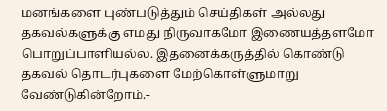மனங்களை புண்படுத்தும் செய்திகள் அல்லது தகவல்களுக்கு எமது நிருவாகமோ இணையத்தளமோ பொறுப்பாளியல்ல. இதனைக்கருத்தில் கொண்டு தகவல் தொடர்புகளை மேற்கொள்ளுமாறு வேண்டுகின்றோம்.-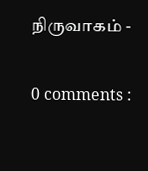நிருவாகம் -

0 comments :